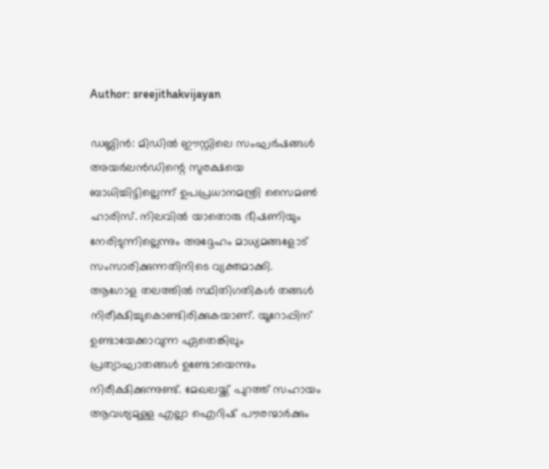Author: sreejithakvijayan

ഡബ്ലിൻ: മിഡിൽ ഈസ്റ്റിലെ സംഘർഷങ്ങൾ അയർലൻഡിന്റെ സുരക്ഷയെ ബാധിച്ചിട്ടില്ലെന്ന് ഉപപ്രധാനമന്ത്രി സൈമൺ ഹാരിസ്. നിലവിൽ യാതൊരു ഭീഷണിയും നേരിടുന്നില്ലെന്നും അദ്ദേഹം മാധ്യമങ്ങളോട് സംസാരിക്കുന്നതിനിടെ വ്യക്തമാക്കി. ആഗോള തലത്തിൽ സ്ഥിതിഗതികൾ തങ്ങൾ നിരീക്ഷിച്ചുകൊണ്ടിരിക്കുകയാണ്. യൂറോപ്പിന് ഉണ്ടായേക്കാവുന്ന ഏതെങ്കിലും പ്രത്യാഘാതങ്ങൾ ഉണ്ടോയെന്നും നിരീക്ഷിക്കുന്നുണ്ട്. മേഖലയ്ക്ക് പുറത്ത് സഹായം ആവശ്യമുള്ള എല്ലാ ഐറിഷ് പൗരന്മാർക്കും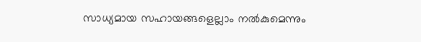സാധ്യമായ സഹായങ്ങളെല്ലാം നൽകുമെന്നും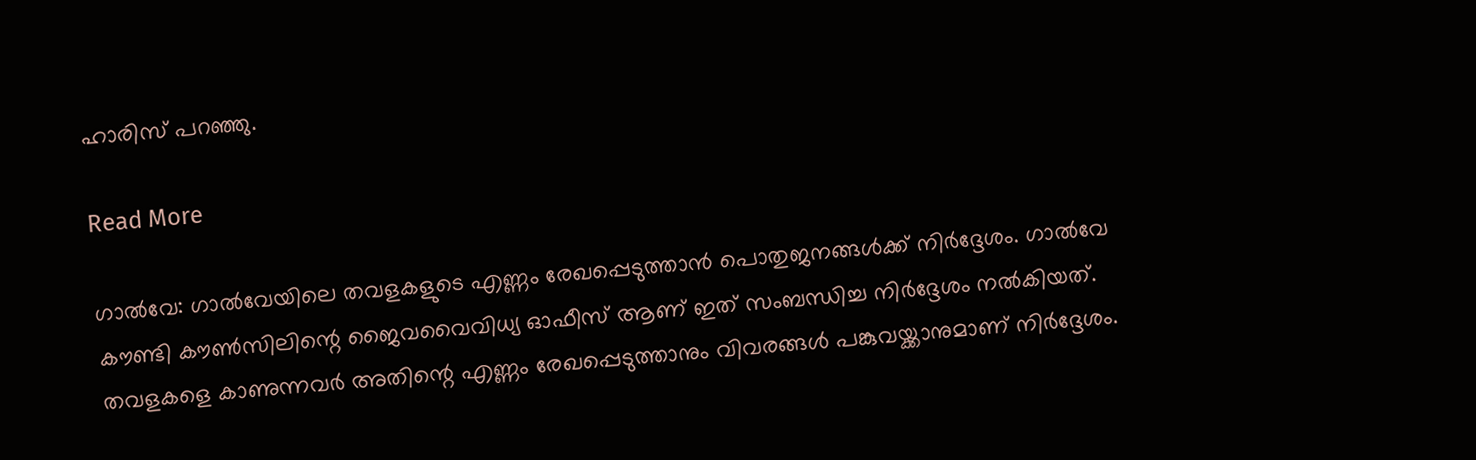ഹാരിസ് പറഞ്ഞു.

Read More

ഗാൽവേ: ഗാൽവേയിലെ തവളകളുടെ എണ്ണം രേഖപ്പെടുത്താൻ പൊതുജനങ്ങൾക്ക് നിർദ്ദേശം. ഗാൽവേ കൗണ്ടി കൗൺസിലിന്റെ ജൈവവൈവിധ്യ ഓഫീസ് ആണ് ഇത് സംബന്ധിച്ച നിർദ്ദേശം നൽകിയത്. തവളകളെ കാണുന്നവർ അതിന്റെ എണ്ണം രേഖപ്പെടുത്താനും വിവരങ്ങൾ പങ്കുവയ്ക്കാനുമാണ് നിർദ്ദേശം.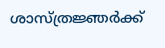ശാസ്ത്രജ്ഞർക്ക്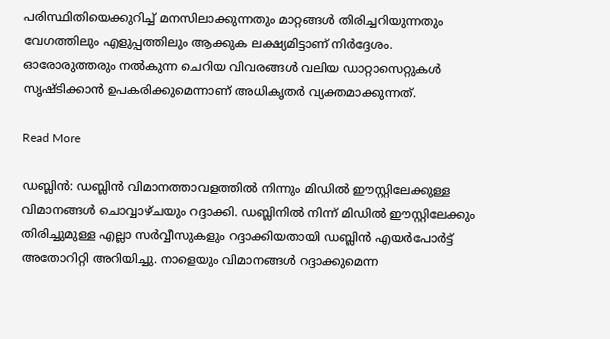പരിസ്ഥിതിയെക്കുറിച്ച് മനസിലാക്കുന്നതും മാറ്റങ്ങൾ തിരിച്ചറിയുന്നതും വേഗത്തിലും എളുപ്പത്തിലും ആക്കുക ലക്ഷ്യമിട്ടാണ് നിർദ്ദേശം. ഓരോരുത്തരും നൽകുന്ന ചെറിയ വിവരങ്ങൾ വലിയ ഡാറ്റാസെറ്റുകൾ സൃഷ്ടിക്കാൻ ഉപകരിക്കുമെന്നാണ് അധികൃതർ വ്യക്തമാക്കുന്നത്.

Read More

ഡബ്ലിൻ: ഡബ്ലിൻ വിമാനത്താവളത്തിൽ നിന്നും മിഡിൽ ഈസ്റ്റിലേക്കുള്ള വിമാനങ്ങൾ ചൊവ്വാഴ്ചയും റദ്ദാക്കി. ഡബ്ലിനിൽ നിന്ന് മിഡിൽ ഈസ്റ്റിലേക്കും തിരിച്ചുമുള്ള എല്ലാ സർവ്വീസുകളും റദ്ദാക്കിയതായി ഡബ്ലിൻ എയർപോർട്ട് അതോറിറ്റി അറിയിച്ചു. നാളെയും വിമാനങ്ങൾ റദ്ദാക്കുമെന്ന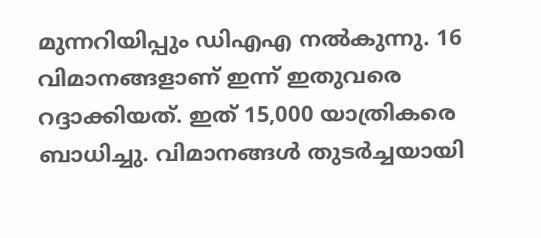മുന്നറിയിപ്പും ഡിഎഎ നൽകുന്നു. 16 വിമാനങ്ങളാണ് ഇന്ന് ഇതുവരെ റദ്ദാക്കിയത്. ഇത് 15,000 യാത്രികരെ ബാധിച്ചു. വിമാനങ്ങൾ തുടർച്ചയായി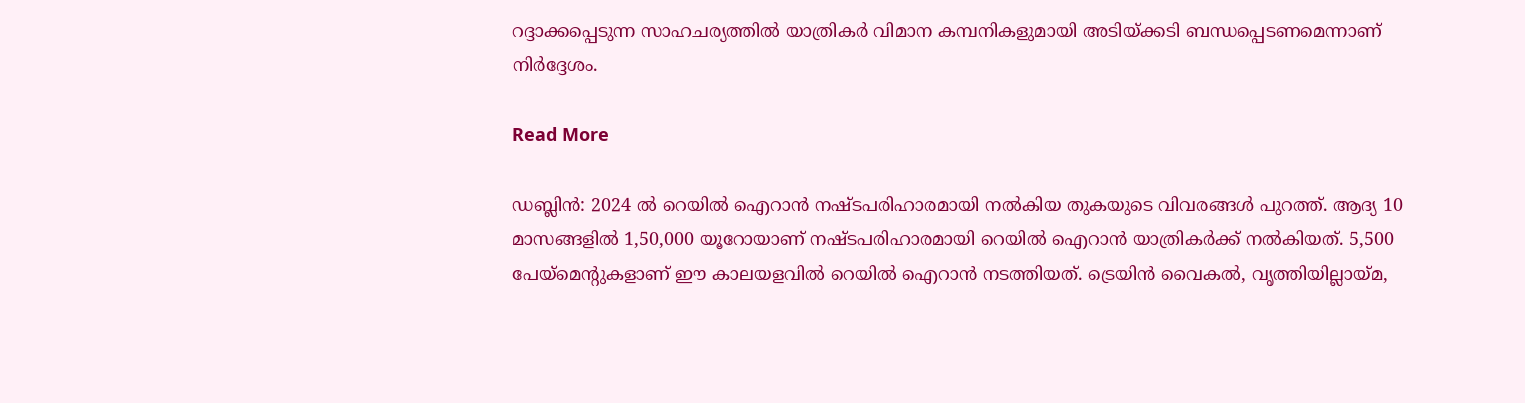റദ്ദാക്കപ്പെടുന്ന സാഹചര്യത്തിൽ യാത്രികർ വിമാന കമ്പനികളുമായി അടിയ്ക്കടി ബന്ധപ്പെടണമെന്നാണ് നിർദ്ദേശം.

Read More

ഡബ്ലിൻ: 2024 ൽ റെയിൽ ഐറാൻ നഷ്ടപരിഹാരമായി നൽകിയ തുകയുടെ വിവരങ്ങൾ പുറത്ത്. ആദ്യ 10 മാസങ്ങളിൽ 1,50,000 യൂറോയാണ് നഷ്ടപരിഹാരമായി റെയിൽ ഐറാൻ യാത്രികർക്ക് നൽകിയത്. 5,500 പേയ്‌മെന്റുകളാണ് ഈ കാലയളവിൽ റെയിൽ ഐറാൻ നടത്തിയത്. ട്രെയിൻ വൈകൽ, വൃത്തിയില്ലായ്മ,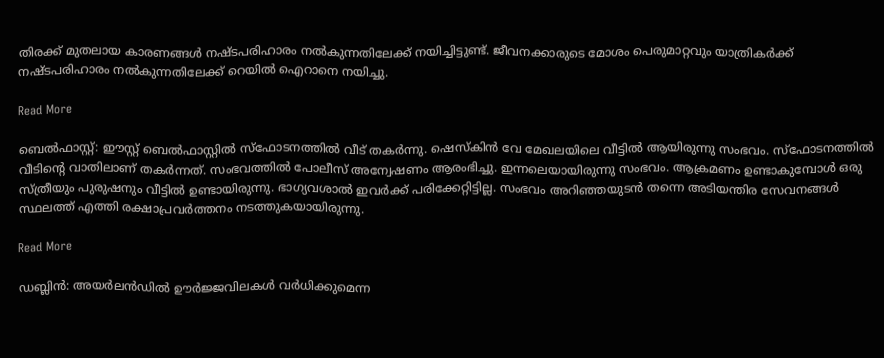തിരക്ക് മുതലായ കാരണങ്ങൾ നഷ്ടപരിഹാരം നൽകുന്നതിലേക്ക് നയിച്ചിട്ടുണ്ട്. ജീവനക്കാരുടെ മോശം പെരുമാറ്റവും യാത്രികർക്ക് നഷ്ടപരിഹാരം നൽകുന്നതിലേക്ക് റെയിൽ ഐറാനെ നയിച്ചു.

Read More

ബെൽഫാസ്റ്റ്: ഈസ്റ്റ് ബെൽഫാസ്റ്റിൽ സ്‌ഫോടനത്തിൽ വീട് തകർന്നു. ഷെസ്‌കിൻ വേ മേഖലയിലെ വീട്ടിൽ ആയിരുന്നു സംഭവം. സ്‌ഫോടനത്തിൽ വീടിന്റെ വാതിലാണ് തകർന്നത്. സംഭവത്തിൽ പോലീസ് അന്വേഷണം ആരംഭിച്ചു. ഇന്നലെയായിരുന്നു സംഭവം. ആക്രമണം ഉണ്ടാകുമ്പോൾ ഒരു സ്ത്രീയും പുരുഷനും വീട്ടിൽ ഉണ്ടായിരുന്നു. ഭാഗ്യവശാൽ ഇവർക്ക് പരിക്കേറ്റിട്ടില്ല. സംഭവം അറിഞ്ഞയുടൻ തന്നെ അടിയന്തിര സേവനങ്ങൾ സ്ഥലത്ത് എത്തി രക്ഷാപ്രവർത്തനം നടത്തുകയായിരുന്നു.

Read More

ഡബ്ലിൻ: അയർലൻഡിൽ ഊർജ്ജവിലകൾ വർധിക്കുമെന്ന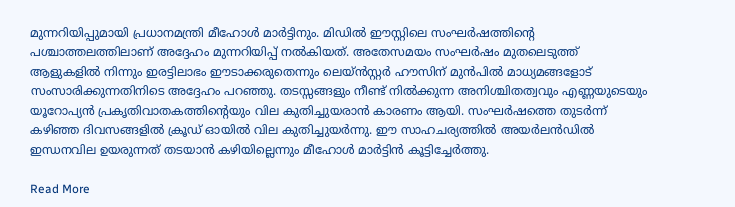മുന്നറിയിപ്പുമായി പ്രധാനമന്ത്രി മീഹോൾ മാർട്ടിനും. മിഡിൽ ഈസ്റ്റിലെ സംഘർഷത്തിന്റെ പശ്ചാത്തലത്തിലാണ് അദ്ദേഹം മുന്നറിയിപ്പ് നൽകിയത്. അതേസമയം സംഘർഷം മുതലെടുത്ത് ആളുകളിൽ നിന്നും ഇരട്ടിലാഭം ഈടാക്കരുതെന്നും ലെയ്ൻസ്റ്റർ ഹൗസിന് മുൻപിൽ മാധ്യമങ്ങളോട് സംസാരിക്കുന്നതിനിടെ അദ്ദേഹം പറഞ്ഞു. തടസ്സങ്ങളും നീണ്ട് നിൽക്കുന്ന അനിശ്ചിതത്വവും എണ്ണയുടെയും യൂറോപ്യൻ പ്രകൃതിവാതകത്തിന്റെയും വില കുതിച്ചുയരാൻ കാരണം ആയി. സംഘർഷത്തെ തുടർന്ന് കഴിഞ്ഞ ദിവസങ്ങളിൽ ക്രൂഡ് ഓയിൽ വില കുതിച്ചുയർന്നു. ഈ സാഹചര്യത്തിൽ അയർലൻഡിൽ ഇന്ധനവില ഉയരുന്നത് തടയാൻ കഴിയില്ലെന്നും മീഹോൾ മാർട്ടിൻ കൂട്ടിച്ചേർത്തു.

Read More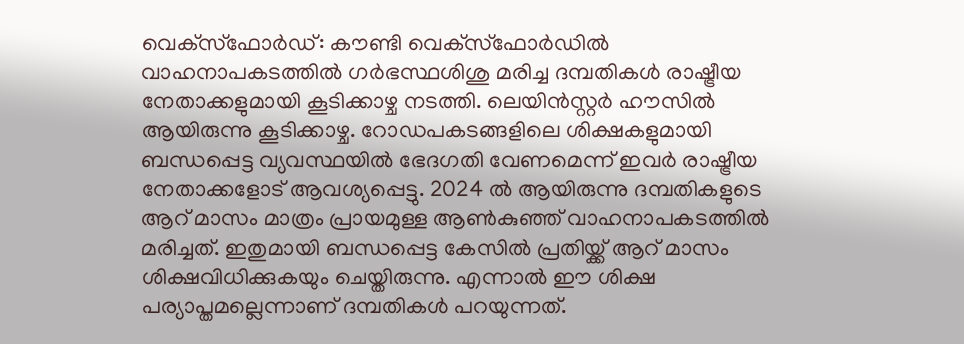വെക്‌സ്‌ഫോർഡ്: കൗണ്ടി വെക്‌സ്‌ഫോർഡിൽ വാഹനാപകടത്തിൽ ഗർഭസ്ഥശിശു മരിച്ച ദമ്പതികൾ രാഷ്ട്രീയ നേതാക്കളുമായി കൂടിക്കാഴ്ച നടത്തി. ലെയിൻസ്റ്റർ ഹൗസിൽ ആയിരുന്നു കൂടിക്കാഴ്ച. റോഡപകടങ്ങളിലെ ശിക്ഷകളുമായി ബന്ധപ്പെട്ട വ്യവസ്ഥയിൽ ഭേദഗതി വേണമെന്ന് ഇവർ രാഷ്ട്രീയ നേതാക്കളോട് ആവശ്യപ്പെട്ടു. 2024 ൽ ആയിരുന്നു ദമ്പതികളുടെ ആറ് മാസം മാത്രം പ്രായമുള്ള ആൺകുഞ്ഞ് വാഹനാപകടത്തിൽ മരിച്ചത്. ഇതുമായി ബന്ധപ്പെട്ട കേസിൽ പ്രതിയ്ക്ക് ആറ് മാസം ശിക്ഷവിധിക്കുകയും ചെയ്തിരുന്നു. എന്നാൽ ഈ ശിക്ഷ പര്യാപ്തമല്ലെന്നാണ് ദമ്പതികൾ പറയുന്നത്.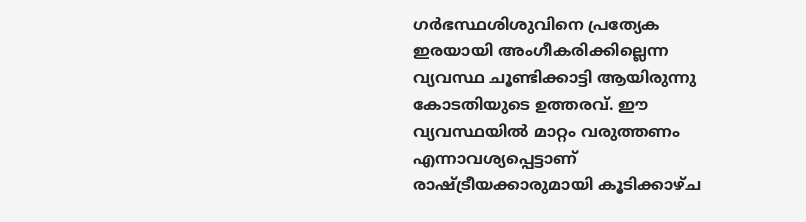ഗർഭസ്ഥശിശുവിനെ പ്രത്യേക ഇരയായി അംഗീകരിക്കില്ലെന്ന വ്യവസ്ഥ ചൂണ്ടിക്കാട്ടി ആയിരുന്നു കോടതിയുടെ ഉത്തരവ്. ഈ വ്യവസ്ഥയിൽ മാറ്റം വരുത്തണം എന്നാവശ്യപ്പെട്ടാണ് രാഷ്ട്രീയക്കാരുമായി കൂടിക്കാഴ്ച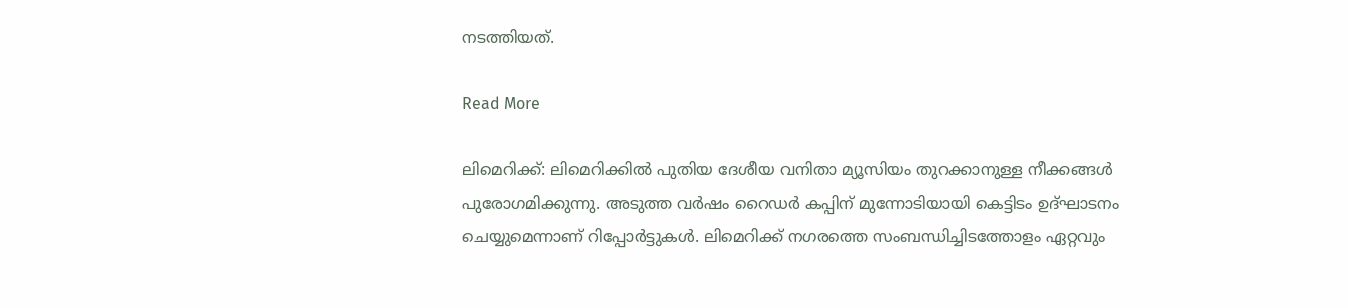നടത്തിയത്.

Read More

ലിമെറിക്ക്: ലിമെറിക്കിൽ പുതിയ ദേശീയ വനിതാ മ്യൂസിയം തുറക്കാനുള്ള നീക്കങ്ങൾ പുരോഗമിക്കുന്നു. അടുത്ത വർഷം റൈഡർ കപ്പിന് മുന്നോടിയായി കെട്ടിടം ഉദ്ഘാടനം ചെയ്യുമെന്നാണ് റിപ്പോർട്ടുകൾ. ലിമെറിക്ക് നഗരത്തെ സംബന്ധിച്ചിടത്തോളം ഏറ്റവും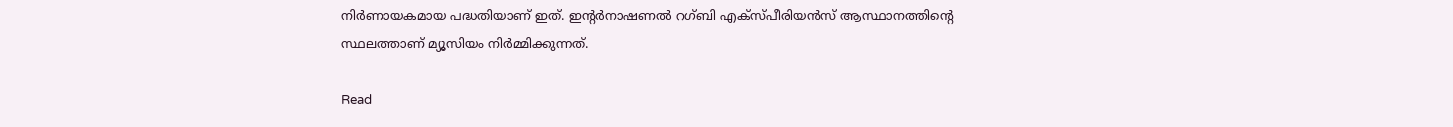നിർണായകമായ പദ്ധതിയാണ് ഇത്. ഇന്റർനാഷണൽ റഗ്ബി എക്‌സ്പീരിയൻസ് ആസ്ഥാനത്തിന്റെ സ്ഥലത്താണ് മ്യൂസിയം നിർമ്മിക്കുന്നത്.

Read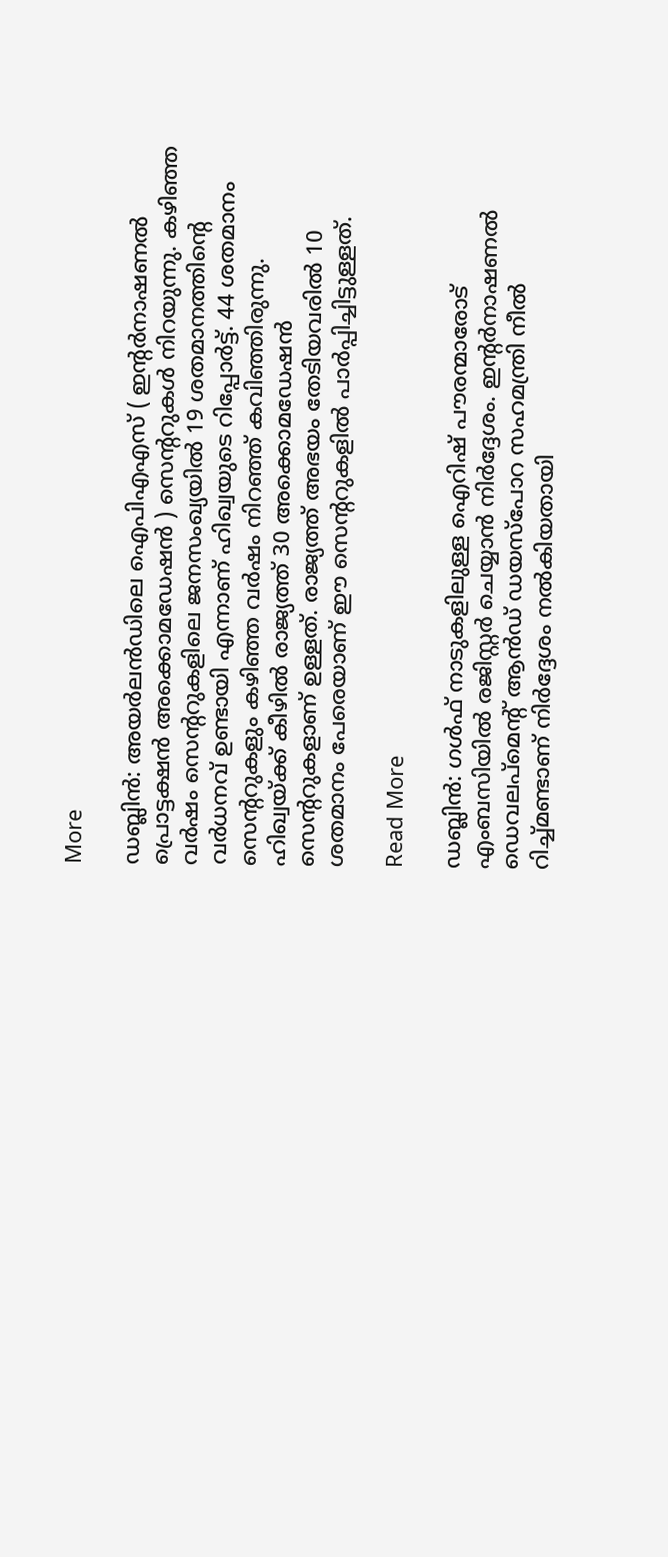More

ഡബ്ലിൻ: അയർലൻഡിലെ ഐപിഎഎസ് ( ഇന്റർനാഷണൽ പ്രൊട്ടക്ഷൻ അക്കൊമഡേഷൻ ) സെന്ററുകൾ നിറയുന്നു. കഴിഞ്ഞ വർഷം സെന്ററുകളിലെ ജനസംഖ്യയിൽ 19 ശതമാനത്തിന്റെ വർധനവ് ഉണ്ടായി എന്നാണ് ഹിഖ്വയുടെ റിപ്പോർട്ട്. 44 ശതമാനം സെന്ററുകളും കഴിഞ്ഞ വർഷം നിറഞ്ഞ് കവിഞ്ഞിരുന്നു. ഹിഖ്വയ്ക്ക് കീഴിൽ രാജ്യത്ത് 30 അക്കൊമഡേഷൻ സെന്ററുകളാണ് ഉള്ളത്. രാജ്യത്ത് അഭയം തേടിയവരിൽ 10 ശതമാനം പേരെയാണ് ഈ സെന്ററുകളിൽ പാർപ്പിച്ചിട്ടുള്ളത്.

Read More

ഡബ്ലിൻ: ഗൾഫ് നാടുകളിലുള്ള ഐറിഷ് പൗരന്മാരോട് എംബസിയിൽ രജിസ്റ്റർ ചെയ്യാൻ നിർദ്ദേശം. ഇന്റർനാഷണൽ ഡെവലപ്‌മെന്റ് ആൻഡ് ഡയസ്‌പോറ സഹമന്ത്രി നീൽ റിച്ച്മണ്ടാണ് നിർദ്ദേശം നൽകിയതായി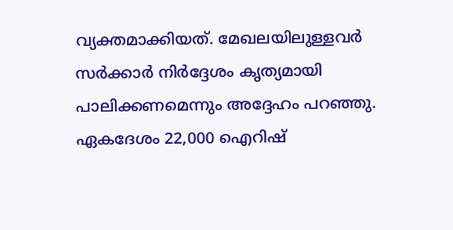വ്യക്തമാക്കിയത്. മേഖലയിലുള്ളവർ സർക്കാർ നിർദ്ദേശം കൃത്യമായി പാലിക്കണമെന്നും അദ്ദേഹം പറഞ്ഞു. ഏകദേശം 22,000 ഐറിഷ്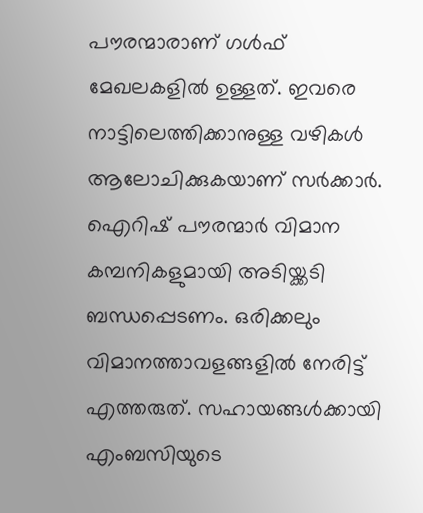പൗരന്മാരാണ് ഗൾഫ് മേഖലകളിൽ ഉള്ളത്. ഇവരെ നാട്ടിലെത്തിക്കാനുള്ള വഴികൾ ആലോചിക്കുകയാണ് സർക്കാർ. ഐറിഷ് പൗരന്മാർ വിമാന കമ്പനികളുമായി അടിയ്ക്കടി ബന്ധപ്പെടണം. ഒരിക്കലും വിമാനത്താവളങ്ങളിൽ നേരിട്ട് എത്തരുത്. സഹായങ്ങൾക്കായി എംബസിയുടെ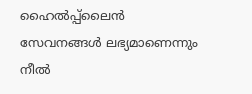ഹൈൽപ്പ്‌ലൈൻ സേവനങ്ങൾ ലഭ്യമാണെന്നും നീൽ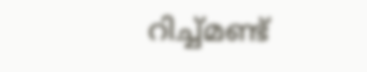റിച്ച്മണ്ട്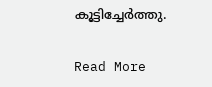കൂട്ടിച്ചേർത്തു.

Read More